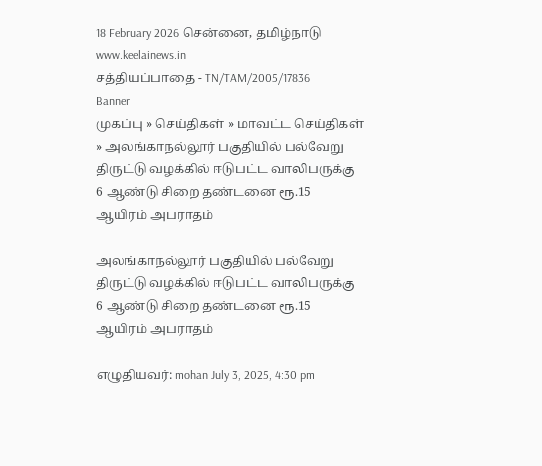18 February 2026 சென்னை, தமிழ்நாடு
www.keelainews.in
சத்தியப்பாதை - TN/TAM/2005/17836
Banner
முகப்பு » செய்திகள் » மாவட்ட செய்திகள் » அலங்காநல்லூர் பகுதியில் பல்வேறு திருட்டு வழக்கில் ஈடுபட்ட வாலிபருக்கு 6 ஆண்டு சிறை தண்டனை ரூ.15 ஆயிரம் அபராதம்

அலங்காநல்லூர் பகுதியில் பல்வேறு திருட்டு வழக்கில் ஈடுபட்ட வாலிபருக்கு 6 ஆண்டு சிறை தண்டனை ரூ.15 ஆயிரம் அபராதம்

எழுதியவர்: mohan July 3, 2025, 4:30 pm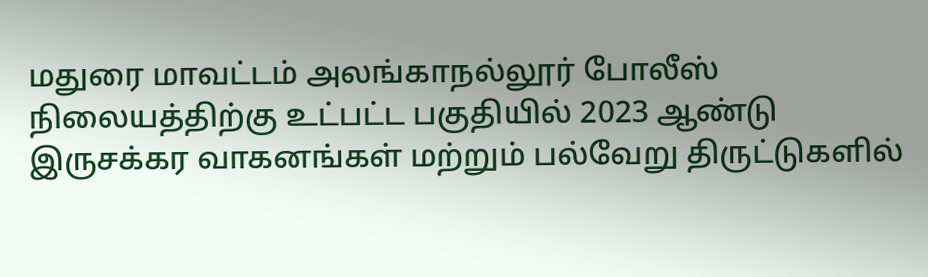மதுரை மாவட்டம் அலங்காநல்லூர் போலீஸ் நிலையத்திற்கு உட்பட்ட பகுதியில் 2023 ஆண்டு இருசக்கர வாகனங்கள் மற்றும் பல்வேறு திருட்டுகளில்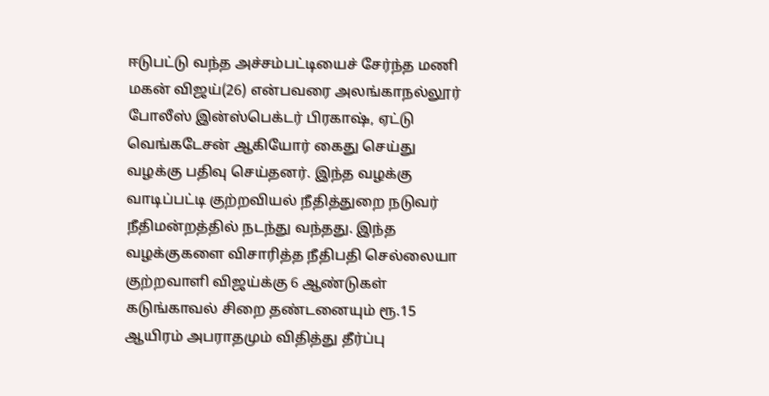ஈடுபட்டு வந்த அச்சம்பட்டியைச் சேர்ந்த மணி மகன் விஜய்(26) என்பவரை அலங்காநல்லூர் போலீஸ் இன்ஸ்பெக்டர் பிரகாஷ், ஏட்டு வெங்கடேசன் ஆகியோர் கைது செய்து வழக்கு பதிவு செய்தனர். இந்த வழக்கு வாடிப்பட்டி குற்றவியல் நீதித்துறை நடுவர் நீதிமன்றத்தில் நடந்து வந்தது. இந்த வழக்குகளை விசாரித்த நீதிபதி செல்லையா குற்றவாளி விஜய்க்கு 6 ஆண்டுகள் கடுங்காவல் சிறை தண்டனையும் ரூ.15 ஆயிரம் அபராதமும் விதித்து தீர்ப்பு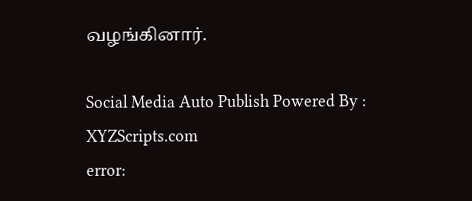வழங்கினார்.

Social Media Auto Publish Powered By : XYZScripts.com
error: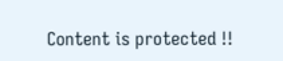Content is protected !!